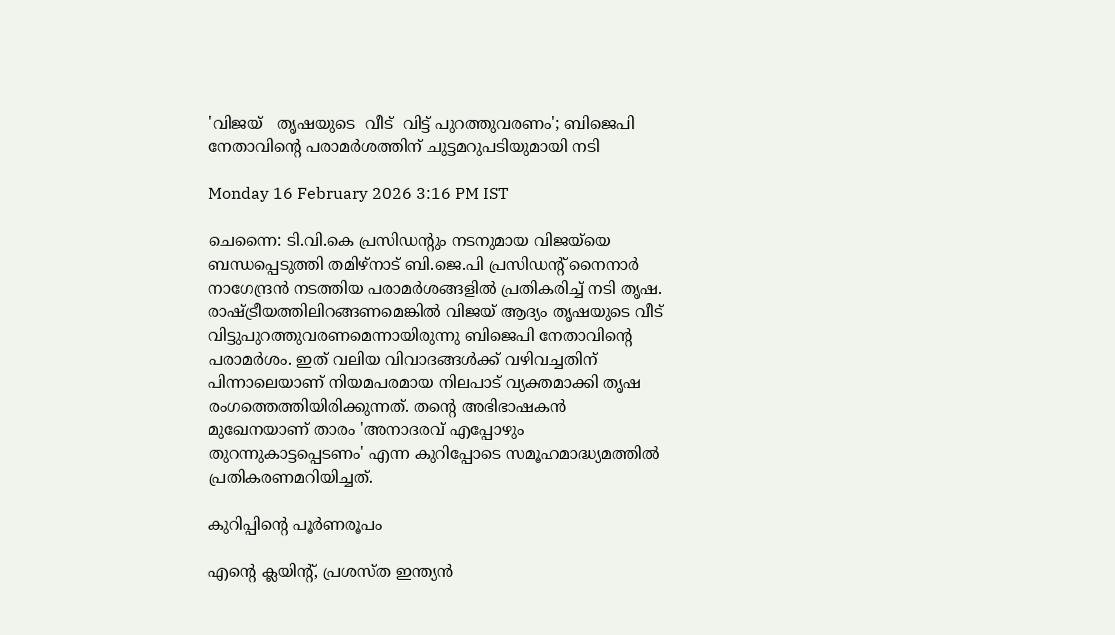'വിജയ്   തൃഷയുടെ  വീട്  വിട്ട് പുറത്തുവരണം'; ബിജെപി നേതാവിന്റെ പരാമർശത്തിന് ചുട്ടമറുപടിയുമായി നടി

Monday 16 February 2026 3:16 PM IST

ചെന്നൈ: ടി.വി.കെ പ്രസിഡന്റും നടനുമായ വിജയ്‌‌യെ ബന്ധപ്പെടുത്തി തമിഴ്നാട് ബി.ജെ.പി പ്രസിഡന്റ് നൈനാർ നാഗേന്ദ്രൻ നടത്തിയ പരാമർശങ്ങളിൽ പ്രതികരിച്ച് നടി തൃഷ. രാഷ്ട്രീയത്തിലിറങ്ങണമെങ്കിൽ വിജയ് ആദ്യം തൃഷയുടെ വീട് വിട്ടുപുറത്തുവരണമെന്നായിരുന്നു ബിജെപി നേതാവിന്റെ പരാമർശം. ഇത് വലിയ വിവാദങ്ങൾക്ക് വഴിവച്ചതിന് പിന്നാലെയാണ് നിയമപരമായ നിലപാട് വ്യക്തമാക്കി തൃഷ രംഗത്തെത്തിയിരിക്കുന്നത്. തന്റെ അഭിഭാഷകൻ മുഖേനയാണ് താരം 'അനാദരവ് എപ്പോഴും തുറന്നുകാട്ടപ്പെടണം' എന്ന കുറിപ്പോടെ സമൂഹമാദ്ധ്യമത്തിൽ പ്രതികരണമറിയിച്ചത്.

കുറിപ്പിന്റെ പൂർണരൂപം

എന്റെ ക്ലയിന്റ്, പ്രശസ്ത ഇന്ത്യൻ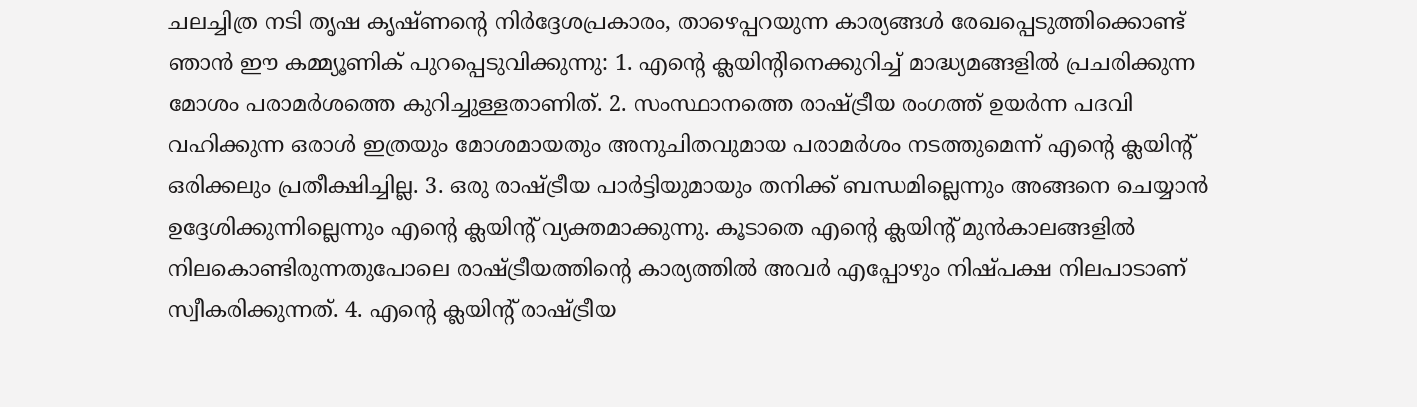ചലച്ചിത്ര നടി തൃഷ കൃഷ്ണന്റെ നിർദ്ദേശപ്രകാരം, താഴെപ്പറയുന്ന കാര്യങ്ങൾ രേഖപ്പെടുത്തിക്കൊണ്ട് ഞാൻ ഈ കമ്മ്യൂണിക് പുറപ്പെടുവിക്കുന്നു: 1. എന്റെ ക്ലയിന്റിനെക്കുറിച്ച് മാദ്ധ്യമങ്ങളിൽ പ്രചരിക്കുന്ന മോശം പരാമർശത്തെ കുറിച്ചുള്ളതാണിത്. 2. സംസ്ഥാനത്തെ രാഷ്ട്രീയ രംഗത്ത് ഉയർന്ന പദവി വഹിക്കുന്ന ഒരാൾ ഇത്രയും മോശമായതും അനുചിതവുമായ പരാമർശം നടത്തുമെന്ന് എന്റെ ക്ലയിന്റ് ഒരിക്കലും പ്രതീക്ഷിച്ചില്ല. 3. ഒരു രാഷ്ട്രീയ പാർട്ടിയുമായും തനിക്ക് ബന്ധമില്ലെന്നും അങ്ങനെ ചെയ്യാൻ ഉദ്ദേശിക്കുന്നില്ലെന്നും എന്റെ ക്ലയിന്റ് വ്യക്തമാക്കുന്നു. കൂടാതെ എന്റെ ക്ലയിന്റ് മുൻകാലങ്ങളിൽ നിലകൊണ്ടിരുന്നതുപോലെ രാഷ്ട്രീയത്തിന്റെ കാര്യത്തിൽ അവർ എപ്പോഴും നിഷ്പക്ഷ നിലപാടാണ് സ്വീകരിക്കുന്നത്. 4. എന്റെ ക്ലയിന്റ് രാഷ്ട്രീയ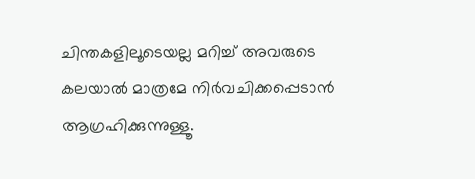ചിന്തകളിലൂടെയല്ല മറിച്ച് അവരുടെ കലയാൽ മാത്രമേ നിർവചിക്കപ്പെടാൻ ആഗ്രഹിക്കുന്നുള്ളൂ.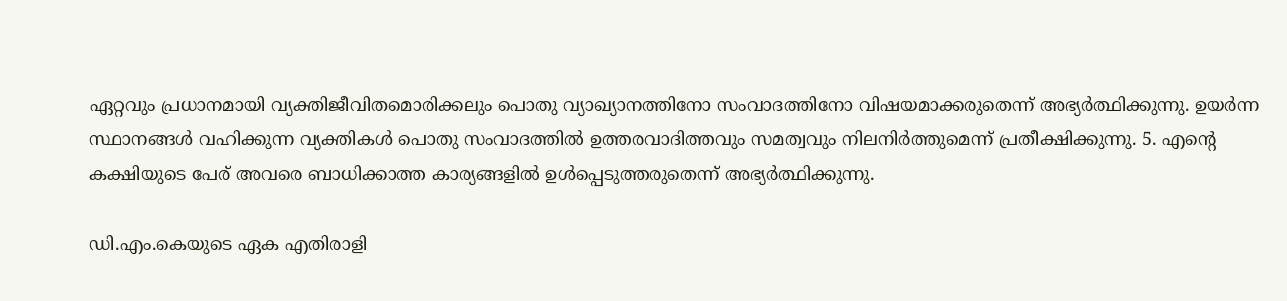ഏറ്റവും പ്രധാനമായി വ്യക്തിജീവിതമൊരിക്കലും പൊതു വ്യാഖ്യാനത്തിനോ സംവാദത്തിനോ വിഷയമാക്കരുതെന്ന് അഭ്യർത്ഥിക്കുന്നു. ഉയർന്ന സ്ഥാനങ്ങൾ വഹിക്കുന്ന വ്യക്തികൾ പൊതു സംവാദത്തിൽ ഉത്തരവാദിത്തവും സമത്വവും നിലനിർത്തുമെന്ന് പ്രതീക്ഷിക്കുന്നു. 5. എന്റെ കക്ഷിയുടെ പേര് അവരെ ബാധിക്കാത്ത കാര്യങ്ങളിൽ ഉൾപ്പെടുത്തരുതെന്ന് അഭ്യർത്ഥിക്കുന്നു.

ഡി.എം.കെയുടെ ഏക എതിരാളി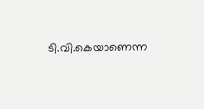ടി.വി.കെയാണെന്ന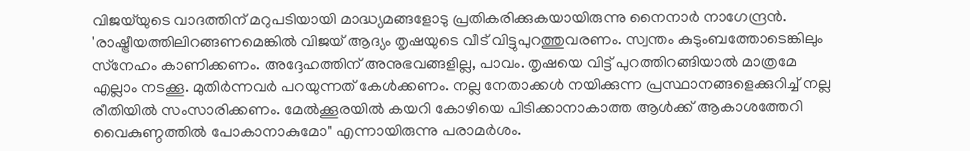വിജയ്‌യുടെ വാദത്തിന് മറുപടിയായി മാദ്ധ്യമങ്ങളോടു പ്രതികരിക്കുകയായിരുന്നു നൈനാർ നാഗേന്ദ്രൻ. 'രാഷ്ട്രീയത്തിലിറങ്ങണമെങ്കിൽ വിജയ് ആദ്യം തൃഷയുടെ വീട് വിട്ടുപുറത്തുവരണം. സ്വന്തം കുടുംബത്തോടെങ്കിലും സ്‌നേഹം കാണിക്കണം. അദ്ദേഹത്തിന് അനുഭവങ്ങളില്ല, പാവം. തൃഷയെ വിട്ട് പുറത്തിറങ്ങിയാൽ മാത്രമേ എല്ലാം നടക്കൂ. മുതിർന്നവർ പറയുന്നത് കേൾക്കണം. നല്ല നേതാക്കൾ നയിക്കുന്ന പ്രസ്ഥാനങ്ങളെക്കുറിച്ച് നല്ല രീതിയിൽ സംസാരിക്കണം. മേൽക്കൂരയിൽ കയറി കോഴിയെ പിടിക്കാനാകാത്ത ആൾക്ക് ആകാശത്തേറി വൈകുണ്ഠത്തിൽ പോകാനാകുമോ" എന്നായിരുന്നു പരാമർശം.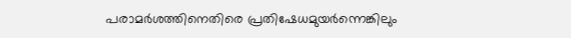പരാമർശത്തിനെതിരെ പ്രതിഷേധമുയർന്നെങ്കിലും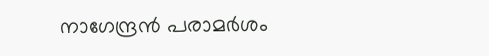നാഗേന്ദ്രൻ പരാമർശം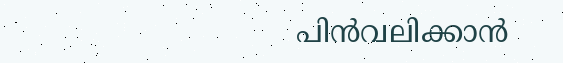പിൻവലിക്കാൻ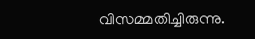വിസമ്മതിച്ചിരുന്നു.